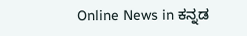Online News in ಕನ್ನಡ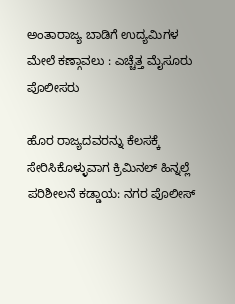ಅಂತಾರಾಜ್ಯ ಬಾಡಿಗೆ ಉದ್ಯಮಿಗಳ ಮೇಲೆ ಕಣ್ಗಾವಲು : ಎಚ್ಚೆತ್ತ ಮೈಸೂರು ಪೊಲೀಸರು

ಹೊರ ರಾಜ್ಯದವರನ್ನು ಕೆಲಸಕ್ಕೆ ಸೇರಿಸಿಕೊಳ್ಳುವಾಗ ಕ್ರಿಮಿನಲ್‌ ಹಿನ್ನಲ್ಲೆ ಪರಿಶೀಲನೆ ಕಡ್ಡಾಯ: ನಗರ ಪೊಲೀಸ್‌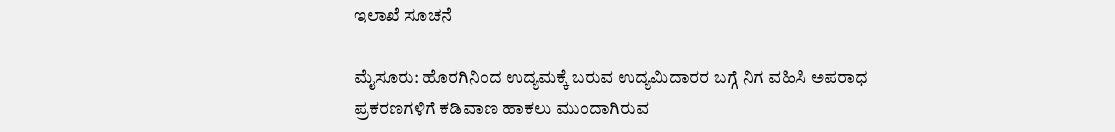ಇಲಾಖೆ ಸೂಚನೆ

ಮೈಸೂರು: ಹೊರಗಿನಿಂದ ಉದ್ಯಮಕ್ಕೆ ಬರುವ ಉದ್ಯಮಿದಾರರ ಬಗ್ಗೆ ನಿಗ ವಹಿಸಿ ಅಪರಾಧ ಪ್ರಕರಣಗಳಿಗೆ ಕಡಿವಾಣ ಹಾಕಲು ಮುಂದಾಗಿರುವ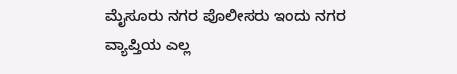ಮೈಸೂರು ನಗರ ಪೊಲೀಸರು ಇಂದು ನಗರ ವ್ಯಾಪ್ತಿಯ ಎಲ್ಲ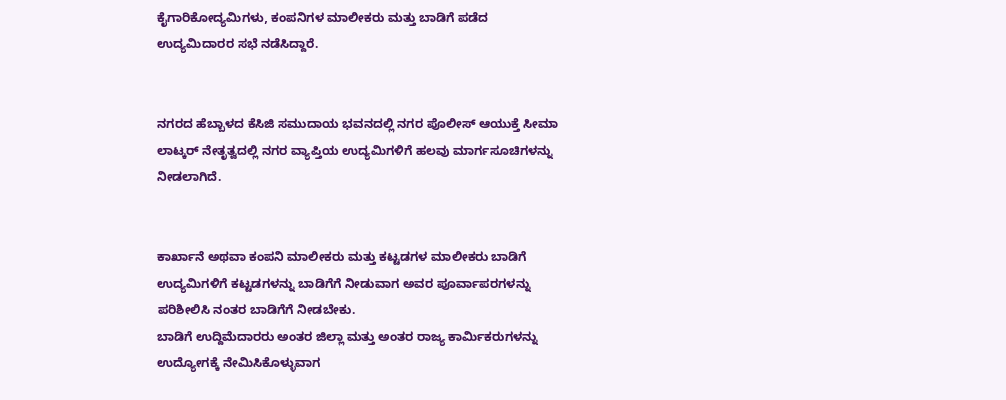ಕೈಗಾರಿಕೋದ್ಯಮಿಗಳು, ಕಂಪನಿಗಳ ಮಾಲೀಕರು ಮತ್ತು ಬಾಡಿಗೆ ಪಡೆದ ಉದ್ಯಮಿದಾರರ ಸಭೆ ನಡೆಸಿದ್ದಾರೆ.


ನಗರದ ಹೆಬ್ಬಾಳದ ಕೆಸಿಜಿ ಸಮುದಾಯ ಭವನದಲ್ಲಿ ನಗರ ಪೊಲೀಸ್‌ ಆಯುಕ್ತೆ ಸೀಮಾ ಲಾಟ್ಕರ್‌ ನೇತೃತ್ವದಲ್ಲಿ ನಗರ ವ್ಯಾಪ್ತಿಯ ಉದ್ಯಮಿಗಳಿಗೆ ಹಲವು ಮಾರ್ಗಸೂಚಿಗಳನ್ನು ನೀಡಲಾಗಿದೆ.


ಕಾರ್ಖಾನೆ ಅಥವಾ ಕಂಪನಿ ಮಾಲೀಕರು ಮತ್ತು ಕಟ್ಟಡಗಳ ಮಾಲೀಕರು ಬಾಡಿಗೆ ಉದ್ಯಮಿಗಳಿಗೆ ಕಟ್ಟಡಗಳನ್ನು ಬಾಡಿಗೆಗೆ ನೀಡುವಾಗ ಅವರ ಪೂರ್ವಾಪರಗಳನ್ನು ಪರಿಶೀಲಿಸಿ ನಂತರ ಬಾಡಿಗೆಗೆ ನೀಡಬೇಕು.
ಬಾಡಿಗೆ ಉದ್ದಿಮೆದಾರರು ಅಂತರ ಜಿಲ್ಲಾ ಮತ್ತು ಅಂತರ ರಾಜ್ಯ ಕಾರ್ಮಿಕರುಗಳನ್ನು ಉದ್ಯೋಗಕ್ಕೆ ನೇಮಿಸಿಕೊಳ್ಳುವಾಗ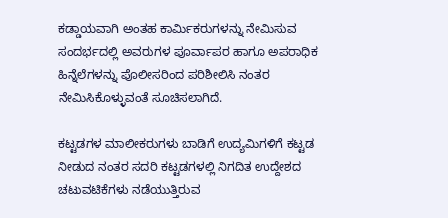ಕಡ್ಡಾಯವಾಗಿ ಅಂತಹ ಕಾರ್ಮಿಕರುಗಳನ್ನು ನೇಮಿಸುವ ಸಂದರ್ಭದಲ್ಲಿ ಅವರುಗಳ ಪೂರ್ವಾಪರ ಹಾಗೂ ಅಪರಾಧಿಕ ಹಿನ್ನೆಲೆಗಳನ್ನು ಪೊಲೀಸರಿಂದ ಪರಿಶೀಲಿಸಿ ನಂತರ ನೇಮಿಸಿಕೊಳ್ಳುವಂತೆ ಸೂಚಿಸಲಾಗಿದೆ.

ಕಟ್ಟಡಗಳ ಮಾಲೀಕರುಗಳು ಬಾಡಿಗೆ ಉದ್ಯಮಿಗಳಿಗೆ ಕಟ್ಟಡ ನೀಡುದ ನಂತರ ಸದರಿ ಕಟ್ಟಡಗಳಲ್ಲಿ ನಿಗದಿತ ಉದ್ದೇಶದ ಚಟುವಟಿಕೆಗಳು ನಡೆಯುತ್ತಿರುವ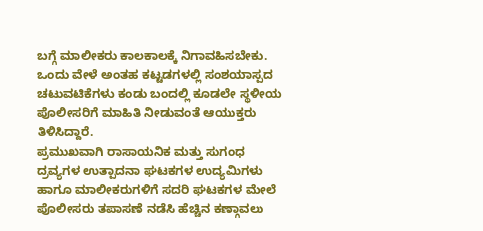ಬಗ್ಗೆ ಮಾಲೀಕರು ಕಾಲಕಾಲಕ್ಕೆ ನಿಗಾವಹಿಸಬೇಕು. ಒಂದು ವೇಳೆ ಅಂತಹ ಕಟ್ಟಡಗಳಲ್ಲಿ ಸಂಶಯಾಸ್ಪದ ಚಟುವಟಿಕೆಗಳು ಕಂಡು ಬಂದಲ್ಲಿ ಕೂಡಲೇ ಸ್ಥಳೀಯ ಪೊಲೀಸರಿಗೆ ಮಾಹಿತಿ ನೀಡುವಂತೆ ಆಯುಕ್ತರು ತಿಳಿಸಿದ್ದಾರೆ.
ಪ್ರಮುಖವಾಗಿ ರಾಸಾಯನಿಕ ಮತ್ತು ಸುಗಂಧ ದ್ರವ್ಯಗಳ ಉತ್ಪಾದನಾ ಘಟಕಗಳ ಉದ್ಯಮಿಗಳು ಹಾಗೂ ಮಾಲೀಕರುಗಳಿಗೆ ಸದರಿ ಘಟಕಗಳ ಮೇಲೆ ಪೊಲೀಸರು ತಪಾಸಣೆ ನಡೆಸಿ ಹೆಚ್ಚಿನ ಕಣ್ಗಾವಲು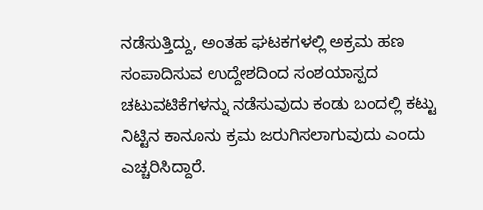ನಡೆಸುತ್ತಿದ್ದು, ಅಂತಹ ಘಟಕಗಳಲ್ಲಿ ಅಕ್ರಮ ಹಣ ಸಂಪಾದಿಸುವ ಉದ್ದೇಶದಿಂದ ಸಂಶಯಾಸ್ಪದ ಚಟುವಟಿಕೆಗಳನ್ನು ನಡೆಸುವುದು ಕಂಡು ಬಂದಲ್ಲಿ ಕಟ್ಟು ನಿಟ್ಟಿನ ಕಾನೂನು ಕ್ರಮ ಜರುಗಿಸಲಾಗುವುದು ಎಂದು ಎಚ್ಚರಿಸಿದ್ದಾರೆ.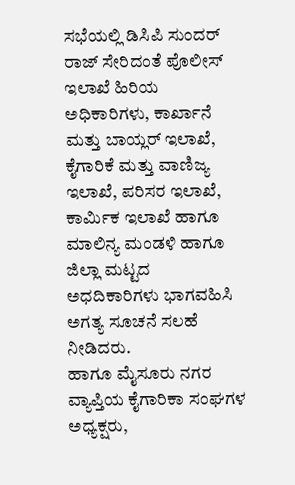ಸಭೆಯಲ್ಲಿ ಡಿಸಿಪಿ ಸುಂದರ್‌ ರಾಜ್‌ ಸೇರಿದಂತೆ ಪೊಲೀಸ್‌ ಇಲಾಖೆ ಹಿರಿಯ ಅಧಿಕಾರಿಗಳು, ಕಾರ್ಖಾನೆ ಮತ್ತು ಬಾಯ್ಲರ್‌ ಇಲಾಖೆ, ಕೈಗಾರಿಕೆ ಮತ್ತು ವಾಣಿಜ್ಯ ಇಲಾಖೆ, ಪರಿಸರ ಇಲಾಖೆ, ಕಾರ್ಮಿಕ ಇಲಾಖೆ ಹಾಗೂ ಮಾಲಿನ್ಯ ಮಂಡಳಿ ಹಾಗೂ ಜಿಲ್ಲಾ ಮಟ್ಟದ ಅಧದಿಕಾರಿಗಳು ಭಾಗವಹಿಸಿ ಅಗತ್ಯ ಸೂಚನೆ ಸಲಹೆ ನೀಡಿದರು.
ಹಾಗೂ ಮೈಸೂರು ನಗರ ವ್ಯಾಪ್ತಿಯ ಕೈಗಾರಿಕಾ ಸಂಘಗಳ ಅಧ್ಯಕ್ಷರು,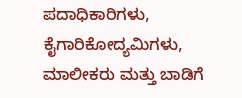ಪದಾಧಿಕಾರಿಗಳು, ಕೈಗಾರಿಕೋದ್ಯಮಿಗಳು, ಮಾಲೀಕರು ಮತ್ತು ಬಾಡಿಗೆ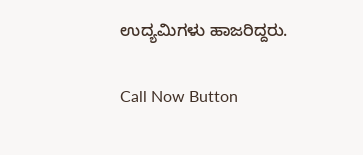ಉದ್ಯಮಿಗಳು ಹಾಜರಿದ್ದರು.

Call Now Button